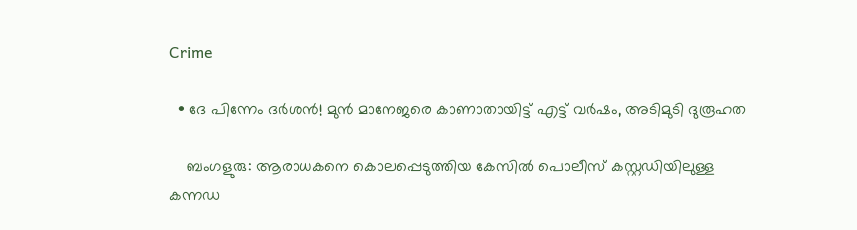Crime

  • ദേ പിന്നേം ദര്‍ശന്‍! മുന്‍ മാനേജരെ കാണാതായിട്ട് എട്ട് വര്‍ഷം, അടിമുടി ദുരൂഹത

    ബംഗളുരു: ആരാധകനെ കൊലപ്പെടുത്തിയ കേസില്‍ പൊലീസ് കസ്റ്റഡിയിലുള്ള കന്നഡ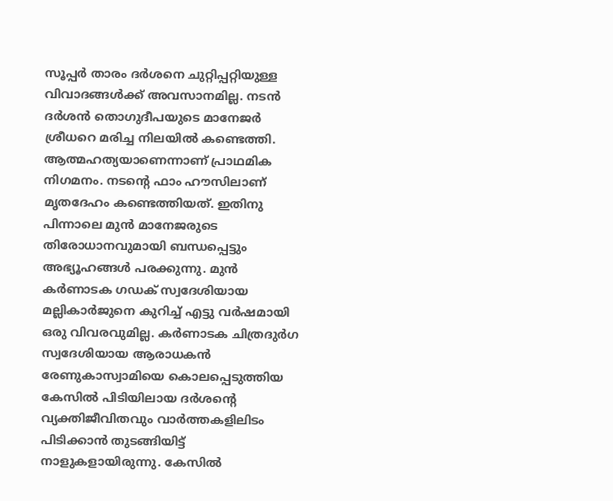സൂപ്പര്‍ താരം ദര്‍ശനെ ചുറ്റിപ്പറ്റിയുള്ള വിവാദങ്ങള്‍ക്ക് അവസാനമില്ല. നടന്‍ ദര്‍ശന്‍ തൊഗുദീപയുടെ മാനേജര്‍ ശ്രീധറെ മരിച്ച നിലയില്‍ കണ്ടെത്തി. ആത്മഹത്യയാണെന്നാണ് പ്രാഥമിക നിഗമനം. നടന്റെ ഫാം ഹൗസിലാണ് മൃതദേഹം കണ്ടെത്തിയത്. ഇതിനു പിന്നാലെ മുന്‍ മാനേജരുടെ തിരോധാനവുമായി ബന്ധപ്പെട്ടും അഭ്യൂഹങ്ങള്‍ പരക്കുന്നു. മുന്‍ കര്‍ണാടക ഗഡക് സ്വദേശിയായ മല്ലികാര്‍ജുനെ കുറിച്ച് എട്ടു വര്‍ഷമായി ഒരു വിവരവുമില്ല. കര്‍ണാടക ചിത്രദുര്‍ഗ സ്വദേശിയായ ആരാധകന്‍ രേണുകാസ്വാമിയെ കൊലപ്പെടുത്തിയ കേസില്‍ പിടിയിലായ ദര്‍ശന്റെ വ്യക്തിജീവിതവും വാര്‍ത്തകളിലിടം പിടിക്കാന്‍ തുടങ്ങിയിട്ട് നാളുകളായിരുന്നു. കേസില്‍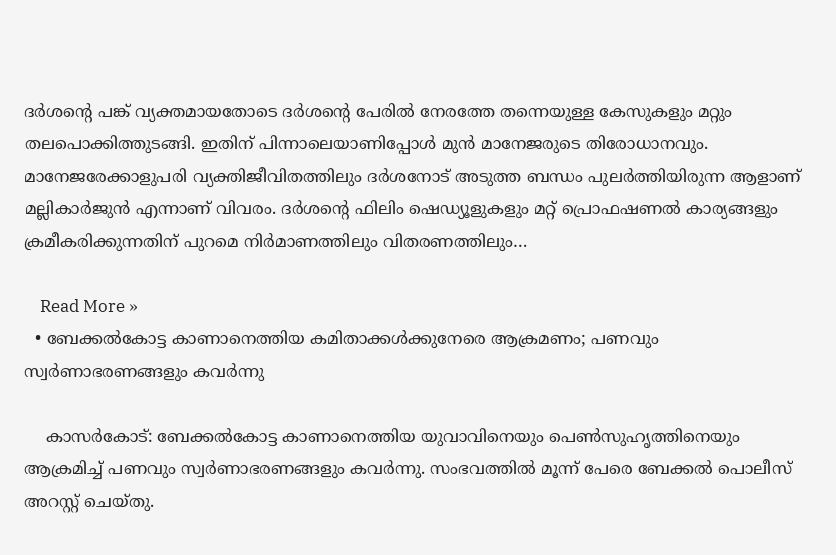ദര്‍ശന്റെ പങ്ക് വ്യക്തമായതോടെ ദര്‍ശന്റെ പേരില്‍ നേരത്തേ തന്നെയുള്ള കേസുകളും മറ്റും തലപൊക്കിത്തുടങ്ങി. ഇതിന് പിന്നാലെയാണിപ്പോള്‍ മുന്‍ മാനേജരുടെ തിരോധാനവും. മാനേജരേക്കാളുപരി വ്യക്തിജീവിതത്തിലും ദര്‍ശനോട് അടുത്ത ബന്ധം പുലര്‍ത്തിയിരുന്ന ആളാണ് മല്ലികാര്‍ജുന്‍ എന്നാണ് വിവരം. ദര്‍ശന്റെ ഫിലിം ഷെഡ്യൂളുകളും മറ്റ് പ്രൊഫഷണല്‍ കാര്യങ്ങളും ക്രമീകരിക്കുന്നതിന് പുറമെ നിര്‍മാണത്തിലും വിതരണത്തിലും…

    Read More »
  • ബേക്കല്‍കോട്ട കാണാനെത്തിയ കമിതാക്കള്‍ക്കുനേരെ ആക്രമണം; പണവും സ്വര്‍ണാഭരണങ്ങളും കവര്‍ന്നു

    കാസര്‍കോട്: ബേക്കല്‍കോട്ട കാണാനെത്തിയ യുവാവിനെയും പെണ്‍സുഹൃത്തിനെയും ആക്രമിച്ച് പണവും സ്വര്‍ണാഭരണങ്ങളും കവര്‍ന്നു. സംഭവത്തില്‍ മൂന്ന് പേരെ ബേക്കല്‍ പൊലീസ് അറസ്റ്റ് ചെയ്തു.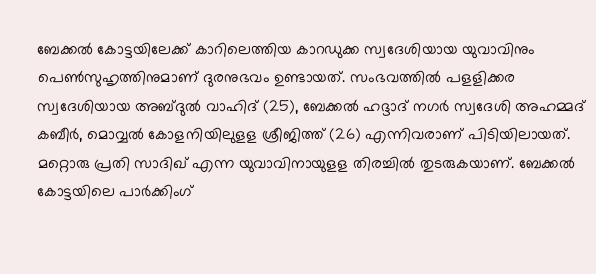ബേക്കല്‍ കോട്ടയിലേക്ക് കാറിലെത്തിയ കാറഡുക്ക സ്വദേശിയായ യുവാവിനും പെണ്‍സുഹൃത്തിനുമാണ് ദുരനുഭവം ഉണ്ടായത്. സംഭവത്തില്‍ പളളിക്കര സ്വദേശിയായ അബ്ദുല്‍ വാഹിദ് (25), ബേക്കല്‍ ഹദ്ദാദ് നഗര്‍ സ്വദേശി അഹമ്മദ് കബീര്‍, മൊവ്വല്‍ കോളനിയിലുളള ശ്രീജിത്ത് (26) എന്നിവരാണ് പിടിയിലായത്. മറ്റൊരു പ്രതി സാദിഖ് എന്ന യുവാവിനായുളള തിരച്ചില്‍ തുടരുകയാണ്. ബേക്കല്‍ കോട്ടയിലെ പാര്‍ക്കിംഗ്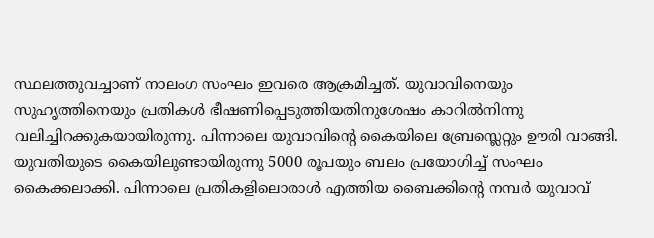സ്ഥലത്തുവച്ചാണ് നാലംഗ സംഘം ഇവരെ ആക്രമിച്ചത്. യുവാവിനെയും സുഹൃത്തിനെയും പ്രതികള്‍ ഭീഷണിപ്പെടുത്തിയതിനുശേഷം കാറില്‍നിന്നു വലിച്ചിറക്കുകയായിരുന്നു. പിന്നാലെ യുവാവിന്റെ കൈയിലെ ബ്രേസ്ലെറ്റും ഊരി വാങ്ങി. യുവതിയുടെ കൈയിലുണ്ടായിരുന്നു 5000 രൂപയും ബലം പ്രയോഗിച്ച് സംഘം കൈക്കലാക്കി. പിന്നാലെ പ്രതികളിലൊരാള്‍ എത്തിയ ബൈക്കിന്റെ നമ്പര്‍ യുവാവ്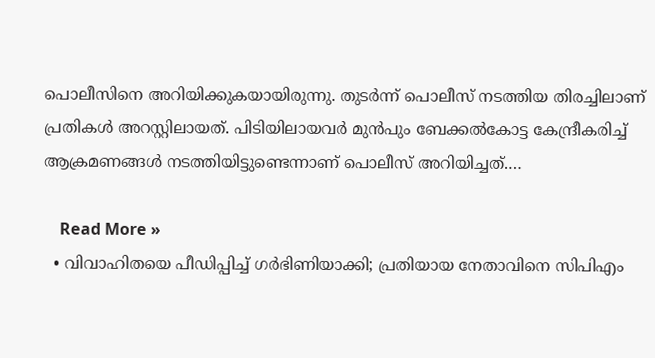പൊലീസിനെ അറിയിക്കുകയായിരുന്നു. തുടര്‍ന്ന് പൊലീസ് നടത്തിയ തിരച്ചിലാണ് പ്രതികള്‍ അറസ്റ്റിലായത്. പിടിയിലായവര്‍ മുന്‍പും ബേക്കല്‍കോട്ട കേന്ദ്രീകരിച്ച് ആക്രമണങ്ങള്‍ നടത്തിയിട്ടുണ്ടെന്നാണ് പൊലീസ് അറിയിച്ചത്.…

    Read More »
  • വിവാഹിതയെ പീഡിപ്പിച്ച് ഗര്‍ഭിണിയാക്കി; പ്രതിയായ നേതാവിനെ സിപിഎം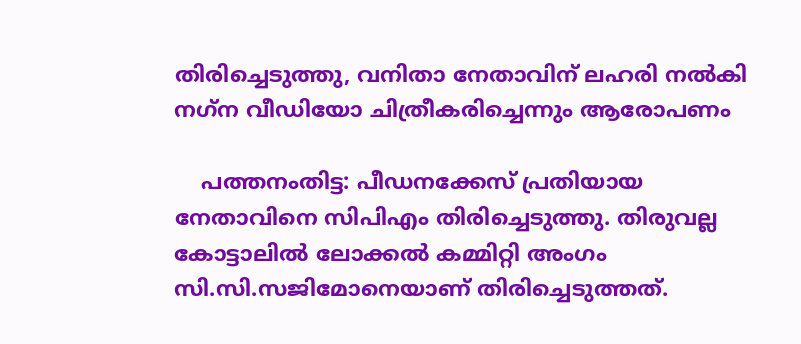തിരിച്ചെടുത്തു, വനിതാ നേതാവിന് ലഹരി നല്‍കി നഗ്‌ന വീഡിയോ ചിത്രീകരിച്ചെന്നും ആരോപണം

    പത്തനംതിട്ട: പീഡനക്കേസ് പ്രതിയായ നേതാവിനെ സിപിഎം തിരിച്ചെടുത്തു. തിരുവല്ല കോട്ടാലില്‍ ലോക്കല്‍ കമ്മിറ്റി അംഗം സി.സി.സജിമോനെയാണ് തിരിച്ചെടുത്തത്.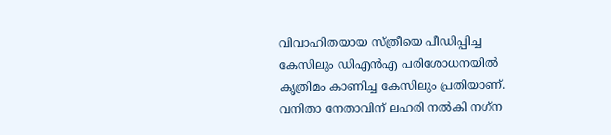വിവാഹിതയായ സ്ത്രീയെ പീഡിപ്പിച്ച കേസിലും ഡിഎന്‍എ പരിശോധനയില്‍ കൃത്രിമം കാണിച്ച കേസിലും പ്രതിയാണ്. വനിതാ നേതാവിന് ലഹരി നല്‍കി നഗ്‌ന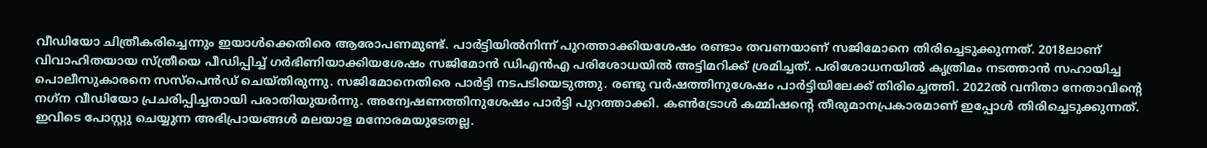വീഡിയോ ചിത്രീകരിച്ചെന്നും ഇയാള്‍ക്കെതിരെ ആരോപണമുണ്ട്. പാര്‍ട്ടിയില്‍നിന്ന് പുറത്താക്കിയശേഷം രണ്ടാം തവണയാണ് സജിമോനെ തിരിച്ചെടുക്കുന്നത്. 2018ലാണ് വിവാഹിതയായ സ്ത്രീയെ പീഡിപ്പിച്ച് ഗര്‍ഭിണിയാക്കിയശേഷം സജിമോന്‍ ഡിഎന്‍എ പരിശോധയില്‍ അട്ടിമറിക്ക് ശ്രമിച്ചത്. പരിശോധനയില്‍ കൃത്രിമം നടത്താന്‍ സഹായിച്ച പൊലീസുകാരനെ സസ്‌പെന്‍ഡ് ചെയ്തിരുന്നു. സജിമോനെതിരെ പാര്‍ട്ടി നടപടിയെടുത്തു. രണ്ടു വര്‍ഷത്തിനുശേഷം പാര്‍ട്ടിയിലേക്ക് തിരിച്ചെത്തി. 2022ല്‍ വനിതാ നേതാവിന്റെ നഗ്‌ന വീഡിയോ പ്രചരിപ്പിച്ചതായി പരാതിയുയര്‍ന്നു. അന്വേഷണത്തിനുശേഷം പാര്‍ട്ടി പുറത്താക്കി. കണ്‍ട്രോള്‍ കമ്മിഷന്റെ തീരുമാനപ്രകാരമാണ് ഇപ്പോള്‍ തിരിച്ചെടുക്കുന്നത്. ഇവിടെ പോസ്റ്റു ചെയ്യുന്ന അഭിപ്രായങ്ങള്‍ മലയാള മനോരമയുടേതല്ല.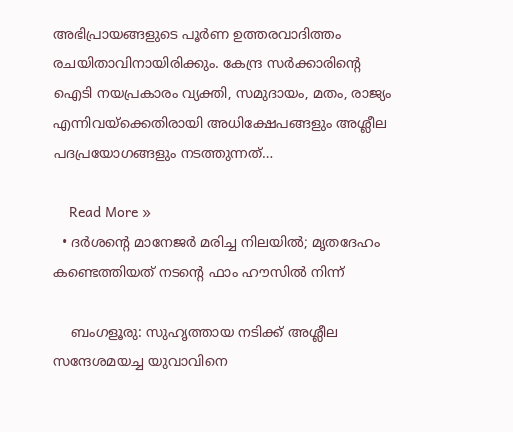അഭിപ്രായങ്ങളുടെ പൂര്‍ണ ഉത്തരവാദിത്തം രചയിതാവിനായിരിക്കും. കേന്ദ്ര സര്‍ക്കാരിന്റെ ഐടി നയപ്രകാരം വ്യക്തി, സമുദായം, മതം, രാജ്യം എന്നിവയ്‌ക്കെതിരായി അധിക്ഷേപങ്ങളും അശ്ലീല പദപ്രയോഗങ്ങളും നടത്തുന്നത്…

    Read More »
  • ദര്‍ശന്റെ മാനേജര്‍ മരിച്ച നിലയില്‍; മൃതദേഹം കണ്ടെത്തിയത് നടന്റെ ഫാം ഹൗസില്‍ നിന്ന്

    ബംഗളൂരു: സുഹൃത്തായ നടിക്ക് അശ്ലീല സന്ദേശമയച്ച യുവാവിനെ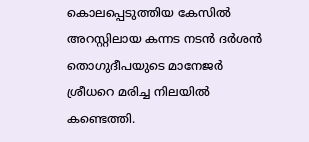കൊലപ്പെടുത്തിയ കേസില്‍ അറസ്റ്റിലായ കന്നട നടന്‍ ദര്‍ശന്‍ തൊഗുദീപയുടെ മാനേജര്‍ ശ്രീധറെ മരിച്ച നിലയില്‍ കണ്ടെത്തി.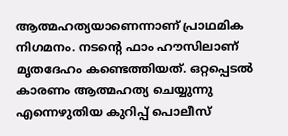ആത്മഹത്യയാണെന്നാണ് പ്രാഥമിക നിഗമനം. നടന്റെ ഫാം ഹൗസിലാണ് മൃതദേഹം കണ്ടെത്തിയത്. ഒറ്റപ്പെടല്‍ കാരണം ആത്മഹത്യ ചെയ്യുന്നു എന്നെഴുതിയ കുറിപ്പ് പൊലീസ്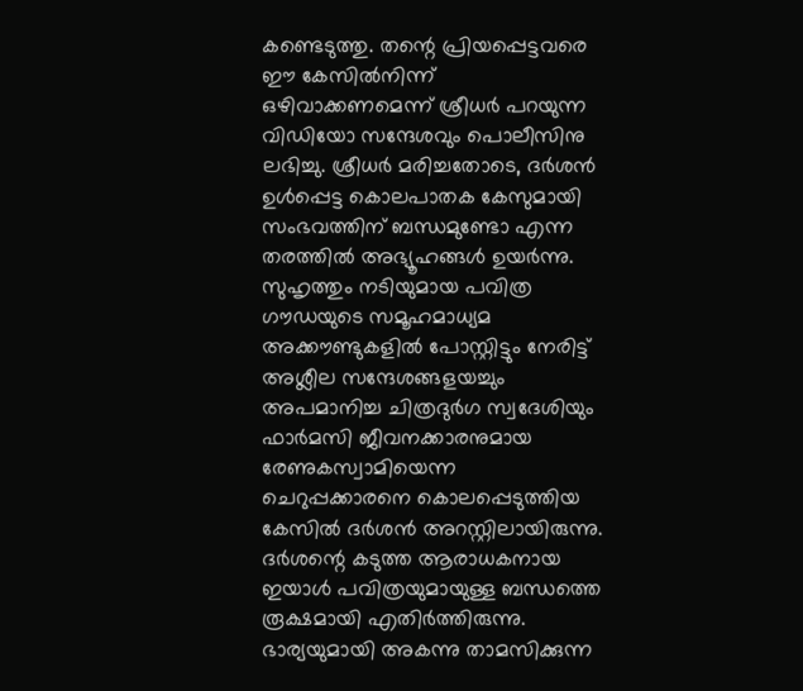കണ്ടെടുത്തു. തന്റെ പ്രിയപ്പെട്ടവരെ ഈ കേസില്‍നിന്ന് ഒഴിവാക്കണമെന്ന് ശ്രീധര്‍ പറയുന്ന വിഡിയോ സന്ദേശവും പൊലീസിനു ലഭിച്ചു. ശ്രീധര്‍ മരിച്ചതോടെ, ദര്‍ശന്‍ ഉള്‍പ്പെട്ട കൊലപാതക കേസുമായി സംഭവത്തിന് ബന്ധമുണ്ടോ എന്ന തരത്തില്‍ അഭ്യൂഹങ്ങള്‍ ഉയര്‍ന്നു. സുഹൃത്തും നടിയുമായ പവിത്ര ഗൗഡയുടെ സമൂഹമാധ്യമ അക്കൗണ്ടുകളില്‍ പോസ്റ്റിട്ടും നേരിട്ട് അശ്ലീല സന്ദേശങ്ങളയച്ചും അപമാനിച്ച ചിത്രദുര്‍ഗ സ്വദേശിയും ഫാര്‍മസി ജീവനക്കാരനുമായ രേണുകസ്വാമിയെന്ന ചെറുപ്പക്കാരനെ കൊലപ്പെടുത്തിയ കേസില്‍ ദര്‍ശന്‍ അറസ്റ്റിലായിരുന്നു. ദര്‍ശന്റെ കടുത്ത ആരാധകനായ ഇയാള്‍ പവിത്രയുമായുള്ള ബന്ധത്തെ രൂക്ഷമായി എതിര്‍ത്തിരുന്നു. ഭാര്യയുമായി അകന്നു താമസിക്കുന്ന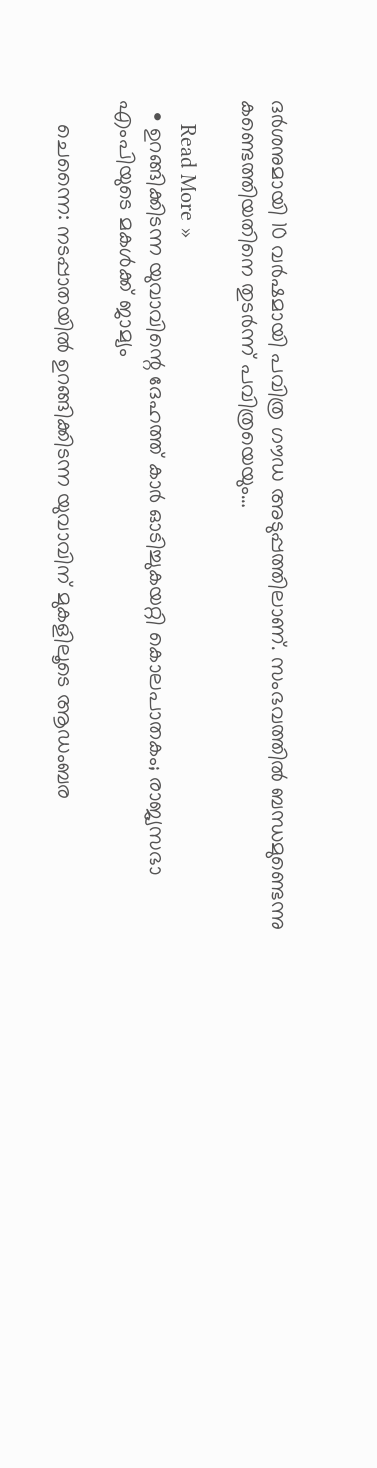ദര്‍ശനുമായി 10 വര്‍ഷമായി പവിത്ര ഗൗഡ അടുപ്പത്തിലാണ്. സംഭവത്തില്‍ ബന്ധമുണ്ടെന്നു കണ്ടെത്തിയതിനെ തുടര്‍ന്ന് പവിത്രയെയും…

    Read More »
  • ഉറങ്ങിക്കിടന്ന യുവാവിന്റെ ദേഹത്ത് കാര്‍ ഓടിച്ചുകയറ്റി കൊലപാതകം; രാജ്യസഭാ എംപിയുടെ മകള്‍ക്ക് ജാമ്യം

    ചെന്നൈ: നടപ്പാതയില്‍ ഉറങ്ങിക്കിടന്ന യുവാവിന് മുകളിലൂടെ ആഡംബര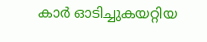കാര്‍ ഓടിച്ചുകയറ്റിയ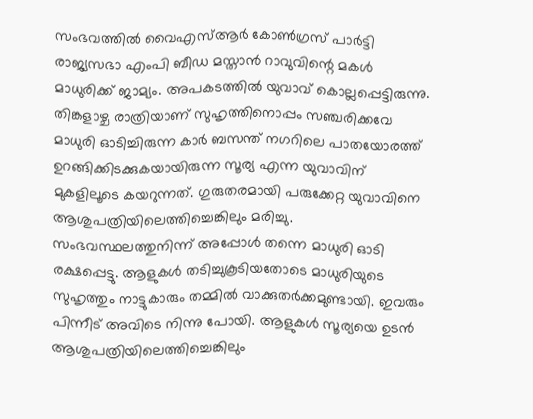സംഭവത്തില്‍ വൈഎസ്ആര്‍ കോണ്‍ഗ്രസ് പാര്‍ട്ടി രാജ്യസഭാ എംപി ബീഡ മസ്താന്‍ റാവുവിന്റെ മകള്‍ മാധുരിക്ക് ജാമ്യം. അപകടത്തില്‍ യുവാവ് കൊല്ലപ്പെട്ടിരുന്നു. തിങ്കളാഴ്ച രാത്രിയാണ് സുഹൃത്തിനൊപ്പം സഞ്ചരിക്കവേ മാധുരി ഓടിച്ചിരുന്ന കാര്‍ ബസന്ത് നഗറിലെ പാതയോരത്ത് ഉറങ്ങിക്കിടക്കുകയായിരുന്ന സൂര്യ എന്ന യുവാവിന് മുകളിലൂടെ കയറുന്നത്. ഗുരുതരമായി പരുക്കേറ്റ യുവാവിനെ ആശുപത്രിയിലെത്തിച്ചെങ്കിലും മരിച്ചു. സംഭവസ്ഥലത്തുനിന്ന് അപ്പോള്‍ തന്നെ മാധുരി ഓടി രക്ഷപ്പെട്ടു. ആളുകള്‍ തടിച്ചുകൂടിയതോടെ മാധുരിയുടെ സുഹൃത്തും നാട്ടുകാരും തമ്മില്‍ വാക്കുതര്‍ക്കമുണ്ടായി. ഇവരും പിന്നീട് അവിടെ നിന്നു പോയി. ആളുകള്‍ സൂര്യയെ ഉടന്‍ ആശുപത്രിയിലെത്തിച്ചെങ്കിലും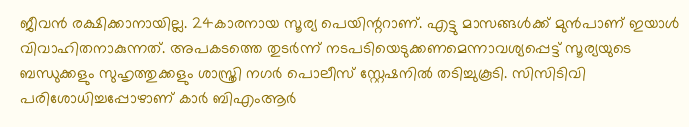ജീവന്‍ രക്ഷിക്കാനായില്ല. 24കാരനായ സൂര്യ പെയിന്ററാണ്. എട്ടു മാസങ്ങള്‍ക്ക് മുന്‍പാണ് ഇയാള്‍ വിവാഹിതനാകുന്നത്. അപകടത്തെ തുടര്‍ന്ന് നടപടിയെടുക്കണമെന്നാവശ്യപ്പെട്ട് സൂര്യയുടെ ബന്ധുക്കളും സുഹൃത്തുക്കളും ശാസ്ത്രി നഗര്‍ പൊലീസ് സ്റ്റേഷനില്‍ തടിച്ചുകൂടി. സിസിടിവി പരിശോധിച്ചപ്പോഴാണ് കാര്‍ ബിഎംആര്‍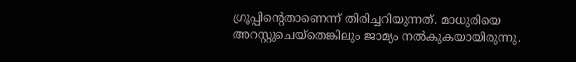ഗ്രൂപ്പിന്റെതാണെന്ന് തിരിച്ചറിയുന്നത്. മാധുരിയെ അറസ്റ്റുചെയ്‌തെങ്കിലും ജാമ്യം നല്‍കുകയായിരുന്നു.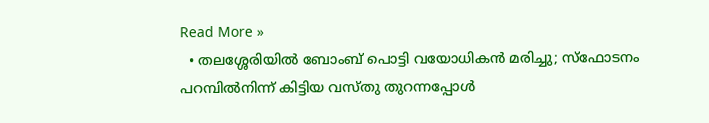Read More »
  • തലശ്ശേരിയില്‍ ബോംബ് പൊട്ടി വയോധികന്‍ മരിച്ചു; സ്‌ഫോടനം പറമ്പില്‍നിന്ന് കിട്ടിയ വസ്തു തുറന്നപ്പോള്‍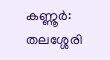കണ്ണൂര്‍: തലശ്ശേരി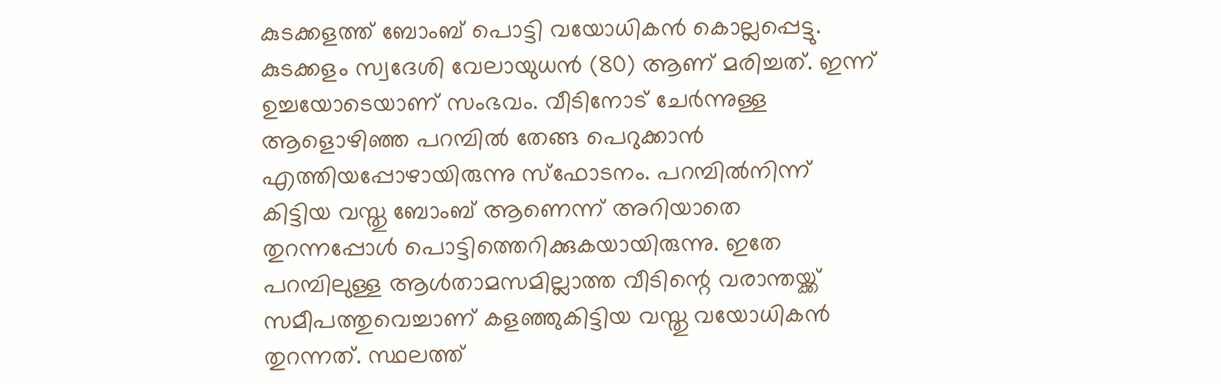കുടക്കളത്ത് ബോംബ് പൊട്ടി വയോധികന്‍ കൊല്ലപ്പെട്ടു. കുടക്കളം സ്വദേശി വേലായുധന്‍ (80) ആണ് മരിച്ചത്. ഇന്ന് ഉച്ചയോടെയാണ് സംഭവം. വീടിനോട് ചേര്‍ന്നുള്ള ആളൊഴിഞ്ഞ പറമ്പില്‍ തേങ്ങ പെറുക്കാന്‍ എത്തിയപ്പോഴായിരുന്നു സ്‌ഫോടനം. പറമ്പില്‍നിന്ന് കിട്ടിയ വസ്തു ബോംബ് ആണെന്ന് അറിയാതെ തുറന്നപ്പോള്‍ പൊട്ടിത്തെറിക്കുകയായിരുന്നു. ഇതേ പറമ്പിലുള്ള ആള്‍താമസമില്ലാത്ത വീടിന്റെ വരാന്തയ്ക്ക് സമീപത്തുവെച്ചാണ് കളഞ്ഞുകിട്ടിയ വസ്തു വയോധികന്‍ തുറന്നത്. സ്ഥലത്ത്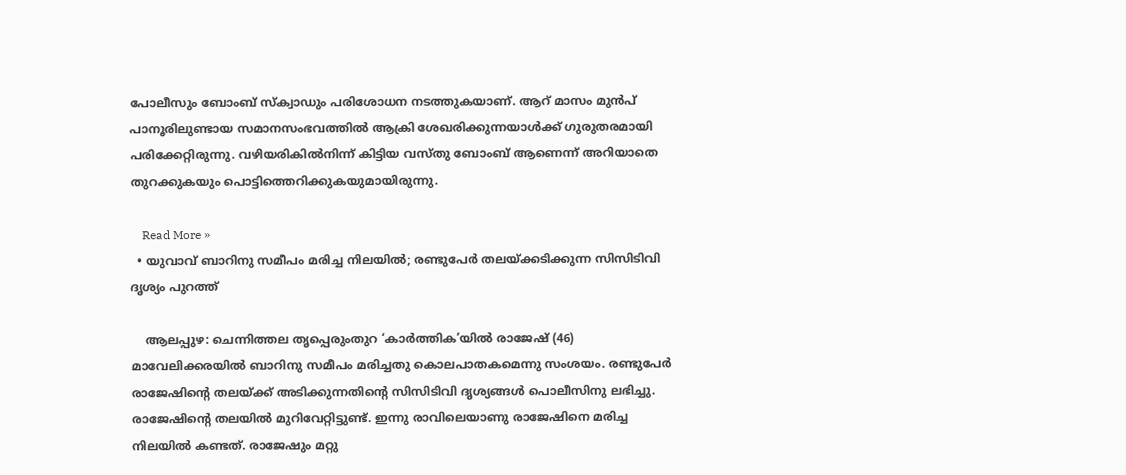പോലീസും ബോംബ് സ്‌ക്വാഡും പരിശോധന നടത്തുകയാണ്. ആറ് മാസം മുന്‍പ് പാനൂരിലുണ്ടായ സമാനസംഭവത്തില്‍ ആക്രി ശേഖരിക്കുന്നയാള്‍ക്ക് ഗുരുതരമായി പരിക്കേറ്റിരുന്നു. വഴിയരികില്‍നിന്ന് കിട്ടിയ വസ്തു ബോംബ് ആണെന്ന് അറിയാതെ തുറക്കുകയും പൊട്ടിത്തെറിക്കുകയുമായിരുന്നു.

    Read More »
  • യുവാവ് ബാറിനു സമീപം മരിച്ച നിലയില്‍; രണ്ടുപേര്‍ തലയ്ക്കടിക്കുന്ന സിസിടിവി ദൃശ്യം പുറത്ത്

    ആലപ്പുഴ: ചെന്നിത്തല തൃപ്പെരുംതുറ ‘കാര്‍ത്തിക’യില്‍ രാജേഷ് (46) മാവേലിക്കരയില്‍ ബാറിനു സമീപം മരിച്ചതു കൊലപാതകമെന്നു സംശയം. രണ്ടുപേര്‍ രാജേഷിന്റെ തലയ്ക്ക് അടിക്കുന്നതിന്റെ സിസിടിവി ദൃശ്യങ്ങള്‍ പൊലീസിനു ലഭിച്ചു. രാജേഷിന്റെ തലയില്‍ മുറിവേറ്റിട്ടുണ്ട്. ഇന്നു രാവിലെയാണു രാജേഷിനെ മരിച്ച നിലയില്‍ കണ്ടത്. രാജേഷും മറ്റു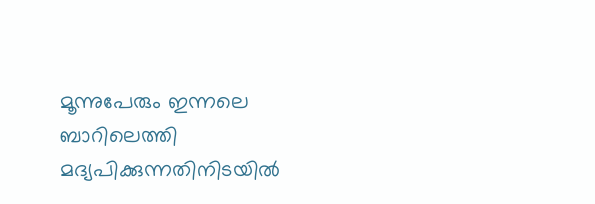മൂന്നുപേരും ഇന്നലെ ബാറിലെത്തി മദ്യപിക്കുന്നതിനിടയില്‍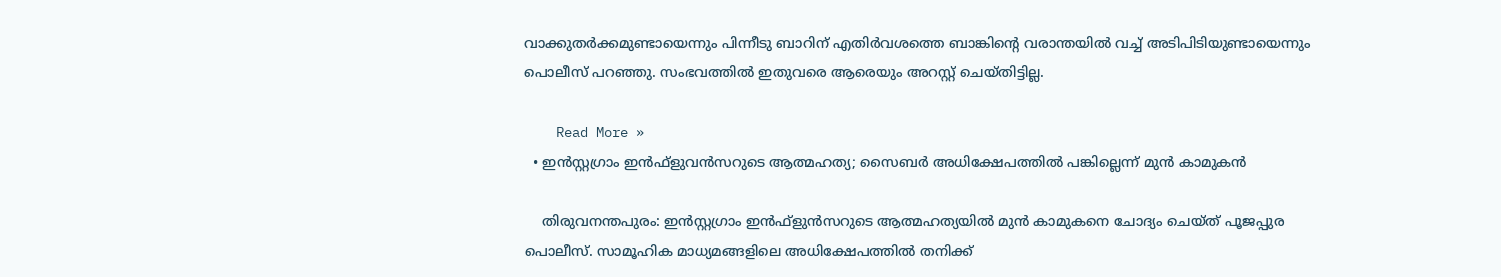വാക്കുതര്‍ക്കമുണ്ടായെന്നും പിന്നീടു ബാറിന് എതിര്‍വശത്തെ ബാങ്കിന്റെ വരാന്തയില്‍ വച്ച് അടിപിടിയുണ്ടായെന്നും പൊലീസ് പറഞ്ഞു. സംഭവത്തില്‍ ഇതുവരെ ആരെയും അറസ്റ്റ് ചെയ്തിട്ടില്ല.

    Read More »
  • ഇന്‍സ്റ്റഗ്രാം ഇന്‍ഫ്ളുവന്‍സറുടെ ആത്മഹത്യ; സൈബര്‍ അധിക്ഷേപത്തില്‍ പങ്കില്ലെന്ന് മുന്‍ കാമുകന്‍

    തിരുവനന്തപുരം: ഇന്‍സ്റ്റഗ്രാം ഇന്‍ഫ്ളുന്‍സറുടെ ആത്മഹത്യയില്‍ മുന്‍ കാമുകനെ ചോദ്യം ചെയ്ത് പൂജപ്പുര പൊലീസ്. സാമൂഹിക മാധ്യമങ്ങളിലെ അധിക്ഷേപത്തില്‍ തനിക്ക്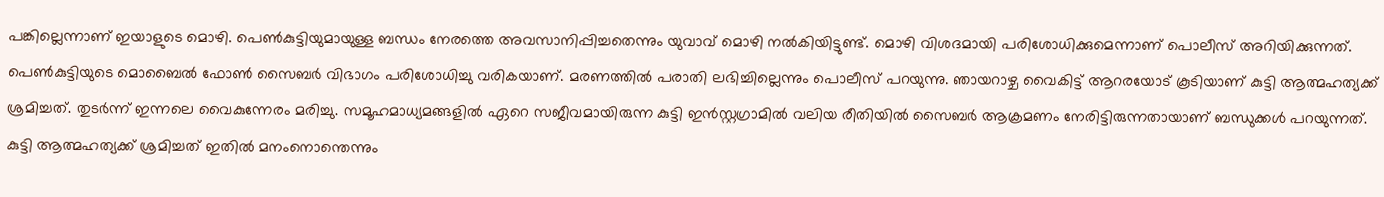പങ്കില്ലെന്നാണ് ഇയാളുടെ മൊഴി. പെണ്‍കുട്ടിയുമായുള്ള ബന്ധം നേരത്തെ അവസാനിപ്പിച്ചതെന്നും യുവാവ് മൊഴി നല്‍കിയിട്ടുണ്ട്. മൊഴി വിശദമായി പരിശോധിക്കുമെന്നാണ് പൊലീസ് അറിയിക്കുന്നത്. പെണ്‍കുട്ടിയുടെ മൊബൈല്‍ ഫോണ്‍ സൈബര്‍ വിഭാഗം പരിശോധിച്ചു വരികയാണ്. മരണത്തില്‍ പരാതി ലഭിച്ചില്ലെന്നും പൊലീസ് പറയുന്നു. ഞായറാഴ്ച വൈകിട്ട് ആറരയോട് കൂടിയാണ് കുട്ടി ആത്മഹത്യക്ക് ശ്രമിച്ചത്. തുടര്‍ന്ന് ഇന്നലെ വൈകുന്നേരം മരിച്ചു. സമൂഹമാധ്യമങ്ങളില്‍ ഏറെ സജീവമായിരുന്ന കുട്ടി ഇന്‍സ്റ്റഗ്രാമില്‍ വലിയ രീതിയില്‍ സൈബര്‍ ആക്രമണം നേരിട്ടിരുന്നതായാണ് ബന്ധുക്കള്‍ പറയുന്നത്. കുട്ടി ആത്മഹത്യക്ക് ശ്രമിച്ചത് ഇതില്‍ മനംനൊന്തെന്നും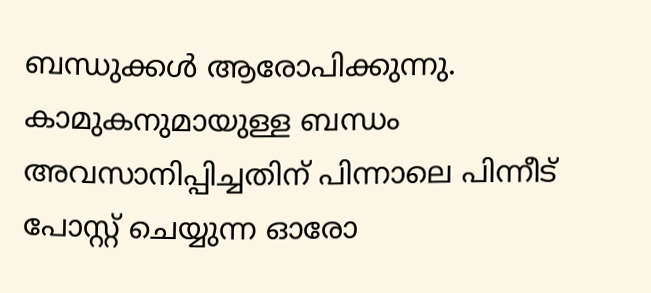ബന്ധുക്കള്‍ ആരോപിക്കുന്നു. കാമുകനുമായുള്ള ബന്ധം അവസാനിപ്പിച്ചതിന് പിന്നാലെ പിന്നീട് പോസ്റ്റ് ചെയ്യുന്ന ഓരോ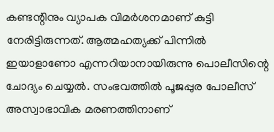കണ്ടന്റിനും വ്യാപക വിമര്‍ശനമാണ് കുട്ടി നേരിട്ടിരുന്നത്. ആത്മഹത്യക്ക് പിന്നില്‍ ഇയാളാണോ എന്നറിയാനായിരുന്നു പൊലീസിന്റെ ചോദ്യം ചെയ്യല്‍. സംഭവത്തില്‍ പൂജപ്പുര പോലീസ് അസ്വാഭാവിക മരണത്തിനാണ്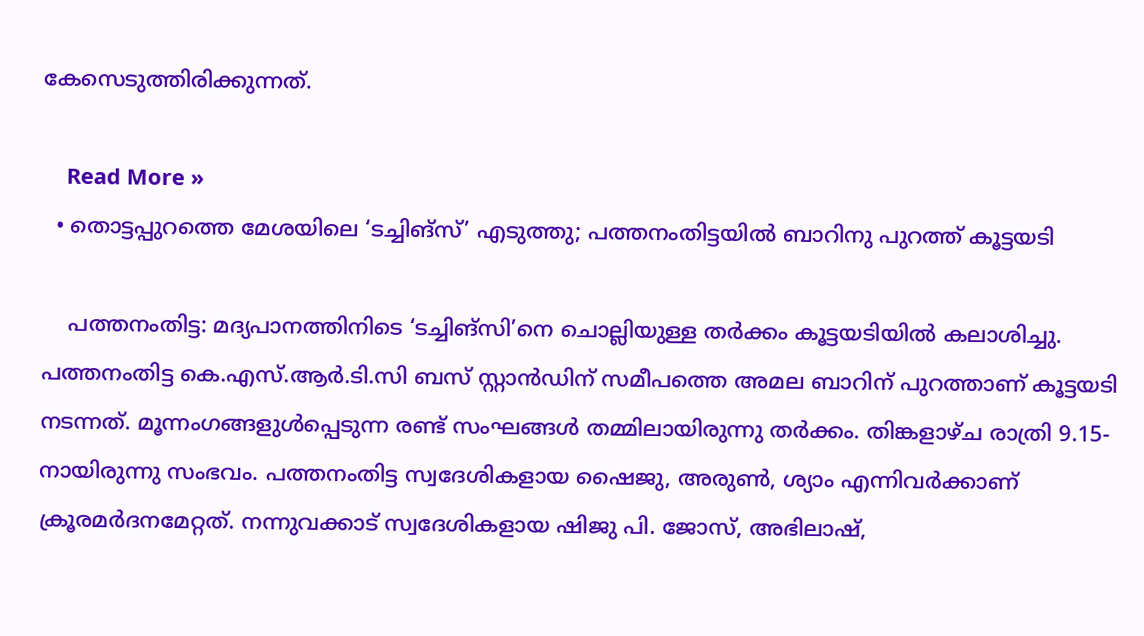കേസെടുത്തിരിക്കുന്നത്.

    Read More »
  • തൊട്ടപ്പുറത്തെ മേശയിലെ ‘ടച്ചിങ്‌സ്’ എടുത്തു; പത്തനംതിട്ടയില്‍ ബാറിനു പുറത്ത് കൂട്ടയടി

    പത്തനംതിട്ട: മദ്യപാനത്തിനിടെ ‘ടച്ചിങ്‌സി’നെ ചൊല്ലിയുള്ള തര്‍ക്കം കൂട്ടയടിയില്‍ കലാശിച്ചു. പത്തനംതിട്ട കെ.എസ്.ആര്‍.ടി.സി ബസ് സ്റ്റാന്‍ഡിന് സമീപത്തെ അമല ബാറിന് പുറത്താണ് കൂട്ടയടി നടന്നത്. മൂന്നംഗങ്ങളുള്‍പ്പെടുന്ന രണ്ട് സംഘങ്ങള്‍ തമ്മിലായിരുന്നു തര്‍ക്കം. തിങ്കളാഴ്ച രാത്രി 9.15-നായിരുന്നു സംഭവം. പത്തനംതിട്ട സ്വദേശികളായ ഷൈജു, അരുണ്‍, ശ്യാം എന്നിവര്‍ക്കാണ് ക്രൂരമര്‍ദനമേറ്റത്. നന്നുവക്കാട് സ്വദേശികളായ ഷിജു പി. ജോസ്, അഭിലാഷ്,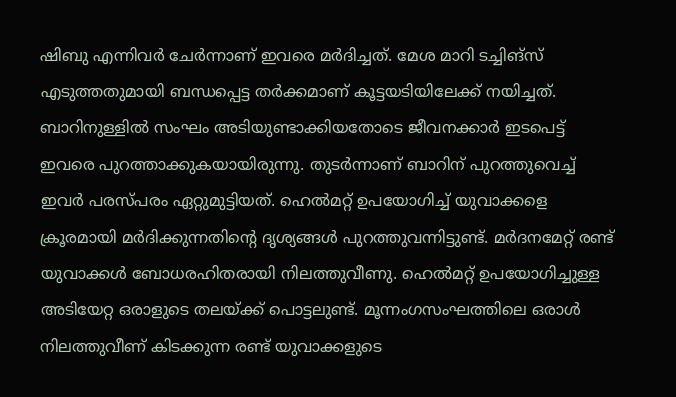ഷിബു എന്നിവര്‍ ചേര്‍ന്നാണ് ഇവരെ മര്‍ദിച്ചത്. മേശ മാറി ടച്ചിങ്‌സ് എടുത്തതുമായി ബന്ധപ്പെട്ട തര്‍ക്കമാണ് കൂട്ടയടിയിലേക്ക് നയിച്ചത്. ബാറിനുള്ളില്‍ സംഘം അടിയുണ്ടാക്കിയതോടെ ജീവനക്കാര്‍ ഇടപെട്ട് ഇവരെ പുറത്താക്കുകയായിരുന്നു. തുടര്‍ന്നാണ് ബാറിന് പുറത്തുവെച്ച് ഇവര്‍ പരസ്പരം ഏറ്റുമുട്ടിയത്. ഹെല്‍മറ്റ് ഉപയോഗിച്ച് യുവാക്കളെ ക്രൂരമായി മര്‍ദിക്കുന്നതിന്റെ ദൃശ്യങ്ങള്‍ പുറത്തുവന്നിട്ടുണ്ട്. മര്‍ദനമേറ്റ് രണ്ട് യുവാക്കള്‍ ബോധരഹിതരായി നിലത്തുവീണു. ഹെല്‍മറ്റ് ഉപയോഗിച്ചുള്ള അടിയേറ്റ ഒരാളുടെ തലയ്ക്ക് പൊട്ടലുണ്ട്. മൂന്നംഗസംഘത്തിലെ ഒരാള്‍ നിലത്തുവീണ് കിടക്കുന്ന രണ്ട് യുവാക്കളുടെ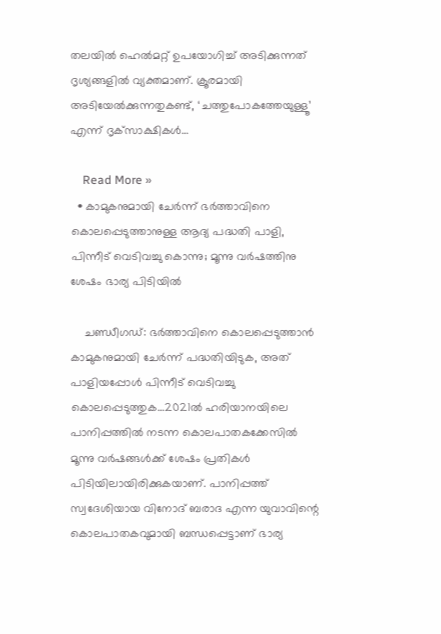തലയില്‍ ഹെല്‍മറ്റ് ഉപയോഗിച്ച് അടിക്കുന്നത് ദൃശ്യങ്ങളില്‍ വ്യക്തമാണ്. ക്രൂരമായി അടിയേല്‍ക്കുന്നതുകണ്ട്, ‘ചത്തുപോകത്തേയുള്ളൂ’ എന്ന് ദൃക്‌സാക്ഷികള്‍…

    Read More »
  • കാമുകനുമായി ചേര്‍ന്ന് ഭര്‍ത്താവിനെ കൊലപ്പെടുത്താനുള്ള ആദ്യ പദ്ധതി പാളി, പിന്നീട് വെടിവച്ചു കൊന്നു; മൂന്നു വര്‍ഷത്തിനു ശേഷം ഭാര്യ പിടിയില്‍

    ചണ്ഡീഗഡ്: ഭര്‍ത്താവിനെ കൊലപ്പെടുത്താന്‍ കാമുകനുമായി ചേര്‍ന്ന് പദ്ധതിയിടുക, അത് പാളിയപ്പോള്‍ പിന്നീട് വെടിവച്ചു കൊലപ്പെടുത്തുക…2021ല്‍ ഹരിയാനയിലെ പാനിപ്പത്തില്‍ നടന്ന കൊലപാതകക്കേസില്‍ മൂന്നു വര്‍ഷങ്ങള്‍ക്ക് ശേഷം പ്രതികള്‍ പിടിയിലായിരിക്കുകയാണ്. പാനിപ്പത്ത് സ്വദേശിയായ വിനോദ് ബരാദ എന്ന യുവാവിന്റെ കൊലപാതകവുമായി ബന്ധപ്പെട്ടാണ് ഭാര്യ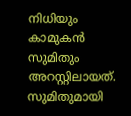നിധിയും കാമുകന്‍ സുമിതും അറസ്റ്റിലായത്. സുമിതുമായി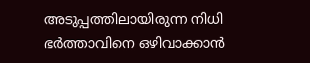അടുപ്പത്തിലായിരുന്ന നിധി ഭര്‍ത്താവിനെ ഒഴിവാക്കാന്‍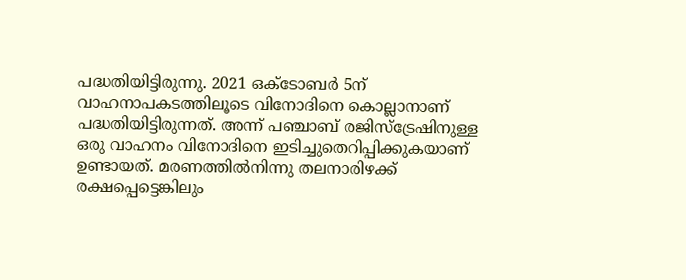പദ്ധതിയിട്ടിരുന്നു. 2021 ഒക്ടോബര്‍ 5ന് വാഹനാപകടത്തിലൂടെ വിനോദിനെ കൊല്ലാനാണ് പദ്ധതിയിട്ടിരുന്നത്. അന്ന് പഞ്ചാബ് രജിസ്‌ട്രേഷിനുള്ള ഒരു വാഹനം വിനോദിനെ ഇടിച്ചുതെറിപ്പിക്കുകയാണ് ഉണ്ടായത്. മരണത്തില്‍നിന്നു തലനാരിഴക്ക് രക്ഷപ്പെട്ടെങ്കിലും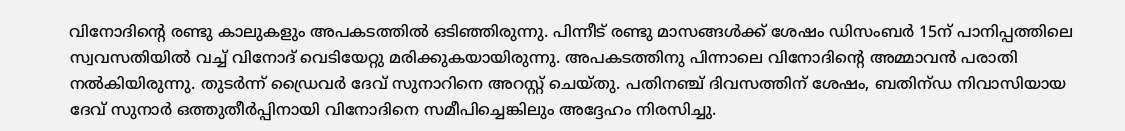വിനോദിന്റെ രണ്ടു കാലുകളും അപകടത്തില്‍ ഒടിഞ്ഞിരുന്നു. പിന്നീട് രണ്ടു മാസങ്ങള്‍ക്ക് ശേഷം ഡിസംബര്‍ 15ന് പാനിപ്പത്തിലെ സ്വവസതിയില്‍ വച്ച് വിനോദ് വെടിയേറ്റു മരിക്കുകയായിരുന്നു. അപകടത്തിനു പിന്നാലെ വിനോദിന്റെ അമ്മാവന്‍ പരാതി നല്‍കിയിരുന്നു. തുടര്‍ന്ന് ഡ്രൈവര്‍ ദേവ് സുനാറിനെ അറസ്റ്റ് ചെയ്തു. പതിനഞ്ച് ദിവസത്തിന് ശേഷം, ബതിന്ഡ നിവാസിയായ ദേവ് സുനാര്‍ ഒത്തുതീര്‍പ്പിനായി വിനോദിനെ സമീപിച്ചെങ്കിലും അദ്ദേഹം നിരസിച്ചു.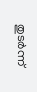തുടര്‍ന്ന്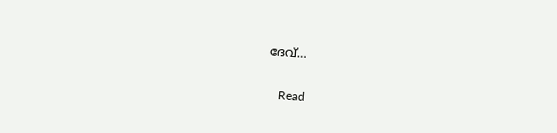ദേവ്…

    Read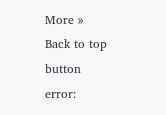More »
Back to top button
error: